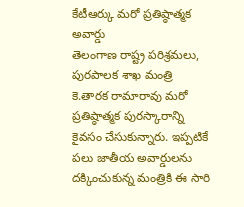కేటీఆర్కు మరో ప్రతిష్ఠాత్మక అవార్డు
తెలంగాణ రాష్ట్ర పరిశ్రమలు, పురపాలక శాఖ మంత్రి కె.తారక రామారావు మరో ప్రతిష్ఠాత్మక పురస్కారాన్ని కైవసం చేసుకున్నారు. ఇప్పటికే పలు జాతీయ అవార్డులను దక్కించుకున్న మంత్రికి ఈ సారి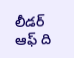లీడర్ ఆఫ్ ది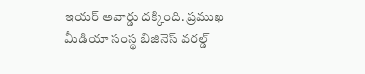ఇయర్ అవార్డు దక్కింది. ప్రముఖ మీడియా సంస్థ బిజినెస్ వరల్డ్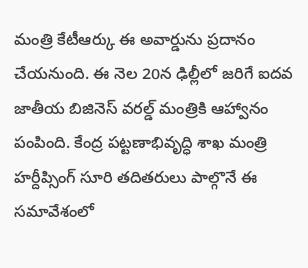మంత్రి కేటీఆర్కు ఈ అవార్డును ప్రదానం చేయనుంది. ఈ నెల 20న ఢిల్లీలో జరిగే ఐదవ జాతీయ బిజినెస్ వరల్డ్ మంత్రికి ఆహ్వానం పంపింది. కేంద్ర పట్టణాభివృద్ధి శాఖ మంత్రి హర్దీప్సింగ్ సూరి తదితరులు పాల్గొనే ఈ సమావేశంలో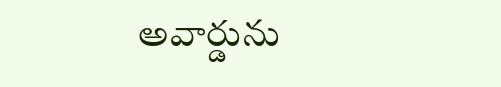అవార్డును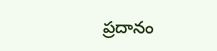ప్రదానం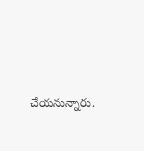చేయనున్నారు.